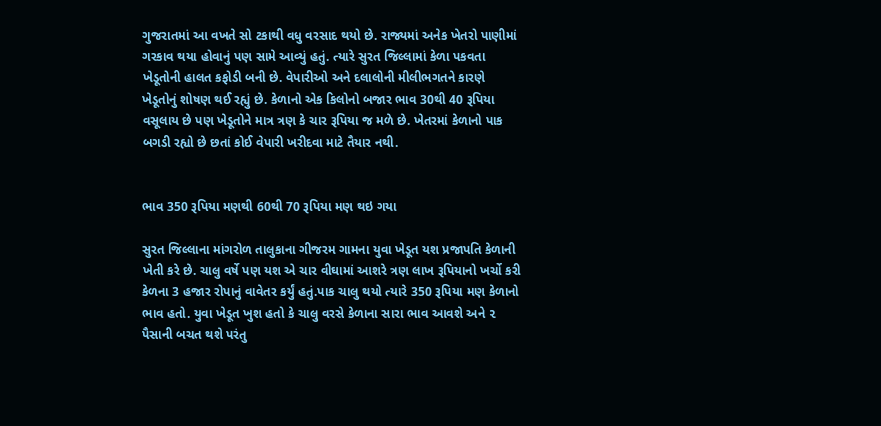ગુજરાતમાં આ વખતે સો ટકાથી વધુ વરસાદ થયો છે. રાજ્યમાં અનેક ખેતરો પાણીમાં ગરકાવ થયા હોવાનું પણ સામે આવ્યું હતું. ત્યારે સુરત જિલ્લામાં કેળા પકવતા ખેડૂતોની હાલત કફોડી બની છે. વેપારીઓ અને દલાલોની મીલીભગતને કારણે ખેડૂતોનું શોષણ થઈ રહ્યું છે. કેળાનો એક કિલોનો બજાર ભાવ 30થી 40 રૂપિયા વસૂલાય છે પણ ખેડૂતોને માત્ર ત્રણ કે ચાર રૂપિયા જ મળે છે. ખેતરમાં કેળાનો પાક બગડી રહ્યો છે છતાં કોઈ વેપારી ખરીદવા માટે તૈયાર નથી.


ભાવ 350 રૂપિયા મણથી 60થી 70 રૂપિયા મણ થઇ ગયા

સુરત જિલ્લાના માંગરોળ તાલુકાના ગીજરમ ગામના યુવા ખેડૂત યશ પ્રજાપતિ કેળાની ખેતી કરે છે. ચાલુ વર્ષે પણ યશ એ ચાર વીઘામાં આશરે ત્રણ લાખ રૂપિયાનો ખર્ચો કરી કેળના 3 હજાર રોપાનું વાવેતર કર્યું હતું.પાક ચાલુ થયો ત્યારે 350 રૂપિયા મણ કેળાનો ભાવ હતો. યુવા ખેડૂત ખુશ હતો કે ચાલુ વરસે કેળાના સારા ભાવ આવશે અને ૨ પૈસાની બચત થશે પરંતુ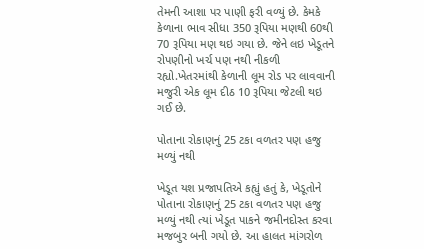તેમની આશા પર પાણી ફરી વળ્યું છે. કેમકે કેળાના ભાવ સીધા 350 રૂપિયા મણથી 60થી 70 રૂપિયા મણ થઇ ગયા છે. જેને લઇ ખેડૂતને રોપણીનો ખર્ચ પણ નથી નીકળી રહ્યો.ખેતરમાંથી કેળાની લૂમ રોડ પર લાવવાની મજુરી એક લૂમ દીઠ 10 રૂપિયા જેટલી થઇ ગઈ છે.

પોતાના રોકાણનું 25 ટકા વળતર પણ હજુ મળ્યું નથી

ખેડૂત યશ પ્રજાપતિએ કહ્યું હતું કે, ખેડૂતોને પોતાના રોકાણનું 25 ટકા વળતર પણ હજુ મળ્યું નથી ત્યાં ખેડૂત પાકને જમીનદોસ્ત કરવા મજબુર બની ગયો છે. આ હાલત માંગરોળ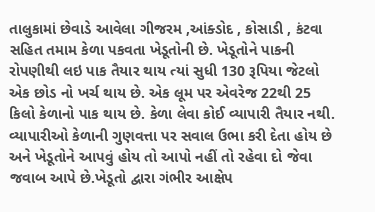તાલુકામાં છેવાડે આવેલા ગીજરમ ,આંક્ડોદ , કોસાડી , કંટવા સહિત તમામ કેળા પકવતા ખેડૂતોની છે. ખેડૂતોને પાકની રોપણીથી લઇ પાક તૈયાર થાય ત્યાં સુધી 130 રૂપિયા જેટલો એક છોડ નો ખર્ચ થાય છે. એક લૂમ પર એવરેજ 22થી 25 કિલો કેળાનો પાક થાય છે. કેળા લેવા કોઈ વ્યાપારી તૈયાર નથી. વ્યાપારીઓ કેળાની ગુણવત્તા પર સવાલ ઉભા કરી દેતા હોય છે અને ખેડૂતોને આપવું હોય તો આપો નહીં તો રહેવા દો જેવા જવાબ આપે છે.ખેડૂતો દ્વારા ગંભીર આક્ષેપ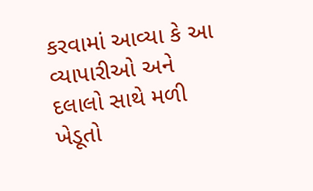કરવામાં આવ્યા કે આ વ્યાપારીઓ અને દલાલો સાથે મળી ખેડૂતો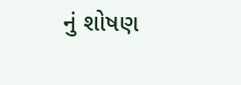નું શોષણ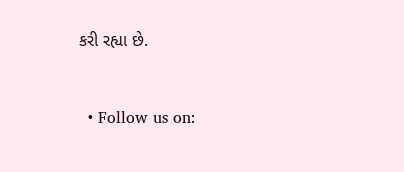કરી રહ્યા છે.


  • Follow us on: